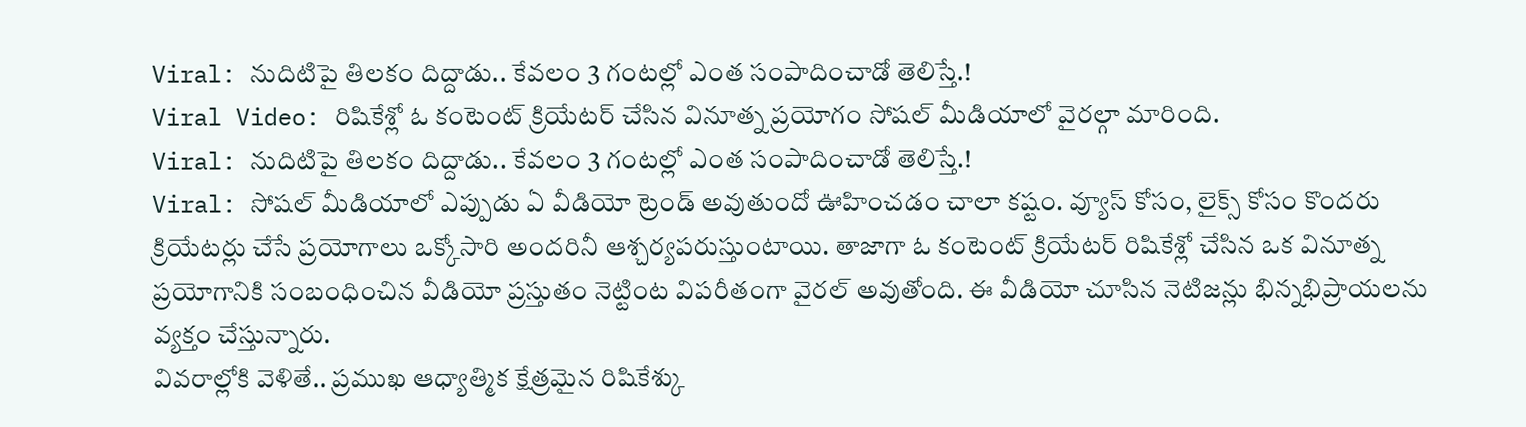Viral: నుదిటిపై తిలకం దిద్దాడు.. కేవలం 3 గంటల్లో ఎంత సంపాదించాడో తెలిస్తే.!
Viral Video: రిషికేశ్లో ఓ కంటెంట్ క్రియేటర్ చేసిన వినూత్న ప్రయోగం సోషల్ మీడియాలో వైరల్గా మారింది.
Viral: నుదిటిపై తిలకం దిద్దాడు.. కేవలం 3 గంటల్లో ఎంత సంపాదించాడో తెలిస్తే.!
Viral: సోషల్ మీడియాలో ఎప్పుడు ఏ వీడియో ట్రెండ్ అవుతుందో ఊహించడం చాలా కష్టం. వ్యూస్ కోసం, లైక్స్ కోసం కొందరు క్రియేటర్లు చేసే ప్రయోగాలు ఒక్కోసారి అందరినీ ఆశ్చర్యపరుస్తుంటాయి. తాజాగా ఓ కంటెంట్ క్రియేటర్ రిషికేశ్లో చేసిన ఒక వినూత్న ప్రయోగానికి సంబంధించిన వీడియో ప్రస్తుతం నెట్టింట విపరీతంగా వైరల్ అవుతోంది. ఈ వీడియో చూసిన నెటిజన్లు భిన్నభిప్రాయలను వ్యక్తం చేస్తున్నారు.
వివరాల్లోకి వెళితే.. ప్రముఖ ఆధ్యాత్మిక క్షేత్రమైన రిషికేశ్కు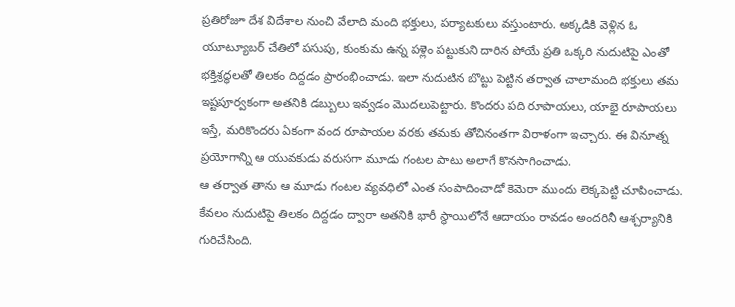ప్రతిరోజూ దేశ విదేశాల నుంచి వేలాది మంది భక్తులు, పర్యాటకులు వస్తుంటారు. అక్కడికి వెళ్లిన ఓ యూట్యూబర్ చేతిలో పసుపు, కుంకుమ ఉన్న పళ్లెం పట్టుకుని దారిన పోయే ప్రతి ఒక్కరి నుదుటిపై ఎంతో భక్తిశ్రద్ధలతో తిలకం దిద్దడం ప్రారంభించాడు. ఇలా నుదుటిన బొట్టు పెట్టిన తర్వాత చాలామంది భక్తులు తమ ఇష్టపూర్వకంగా అతనికి డబ్బులు ఇవ్వడం మొదలుపెట్టారు. కొందరు పది రూపాయలు, యాభై రూపాయలు ఇస్తే, మరికొందరు ఏకంగా వంద రూపాయల వరకు తమకు తోచినంతగా విరాళంగా ఇచ్చారు. ఈ వినూత్న ప్రయోగాన్ని ఆ యువకుడు వరుసగా మూడు గంటల పాటు అలాగే కొనసాగించాడు.
ఆ తర్వాత తాను ఆ మూడు గంటల వ్యవధిలో ఎంత సంపాదించాడో కెమెరా ముందు లెక్కపెట్టి చూపించాడు. కేవలం నుదుటిపై తిలకం దిద్దడం ద్వారా అతనికి భారీ స్థాయిలోనే ఆదాయం రావడం అందరినీ ఆశ్చర్యానికి గురిచేసింది.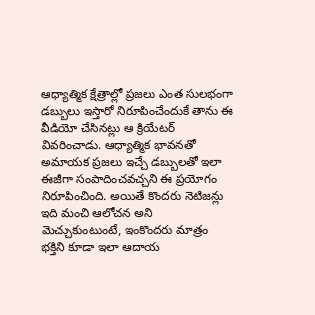ఆధ్యాత్మిక క్షేత్రాల్లో ప్రజలు ఎంత సులభంగా డబ్బులు ఇస్తారో నిరూపించేందుకే తాను ఈ వీడియో చేసినట్లు ఆ క్రియేటర్ వివరించాడు. ఆధ్యాత్మిక భావనతో అమాయక ప్రజలు ఇచ్చే డబ్బులతో ఇలా ఈజీగా సంపాదించవచ్చని ఈ ప్రయోగం నిరూపించింది. అయితే కొందరు నెటిజన్లు ఇది మంచి ఆలోచన అని మెచ్చుకుంటుంటే, ఇంకొందరు మాత్రం భక్తిని కూడా ఇలా ఆదాయ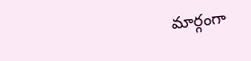మార్గంగా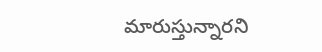మారుస్తున్నారని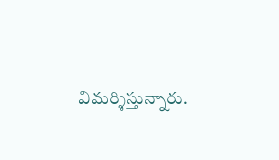విమర్శిస్తున్నారు.